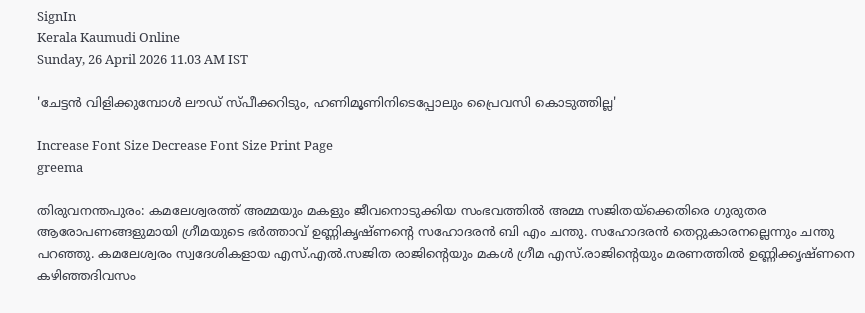SignIn
Kerala Kaumudi Online
Sunday, 26 April 2026 11.03 AM IST

'ചേട്ടൻ വിളിക്കുമ്പോൾ ലൗഡ് സ്‌പീക്കറിടും, ഹണിമൂണിനിടെപ്പോലും പ്രൈവസി കൊടുത്തില്ല'

Increase Font Size Decrease Font Size Print Page
greema

തിരുവനന്തപുരം: കമലേശ്വരത്ത് അമ്മയും മകളും ജീവനൊടുക്കിയ സംഭവത്തിൽ അമ്മ സജിതയ്ക്കെതിരെ ഗുരുതര ആരോപണങ്ങളുമായി ഗ്രീമയുടെ ഭർത്താവ് ഉണ്ണികൃഷ്‌ണന്റെ സഹോദരൻ ബി എം ചന്തു. സഹോദരൻ തെറ്റുകാരനല്ലെന്നും ചന്തു പറഞ്ഞു. കമലേശ്വരം സ്വദേശികളായ എസ്.എൽ.സജിത രാജിന്റെയും മകൾ ഗ്രീമ എസ്.രാജിന്റെയും മരണത്തിൽ ഉണ്ണിക്കൃഷ്ണനെ കഴിഞ്ഞദിവസം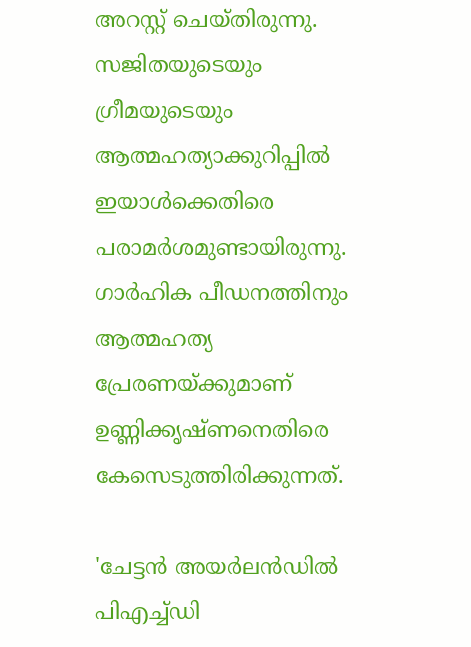അറസ്റ്റ് ചെയ്തിരുന്നു. സജിതയുടെയും ഗ്രീമയുടെയും ആത്മഹത്യാക്കുറിപ്പിൽ ഇയാൾക്കെതിരെ പരാമർശമുണ്ടായിരുന്നു. ഗാർഹിക പീഡനത്തിനും ആത്മഹത്യ പ്രേരണയ്‌ക്കുമാണ് ഉണ്ണിക്കൃഷ്ണനെതിരെ കേസെടുത്തിരിക്കുന്നത്.

'ചേട്ടൻ അയർലൻഡിൽ പിഎച്ച്ഡി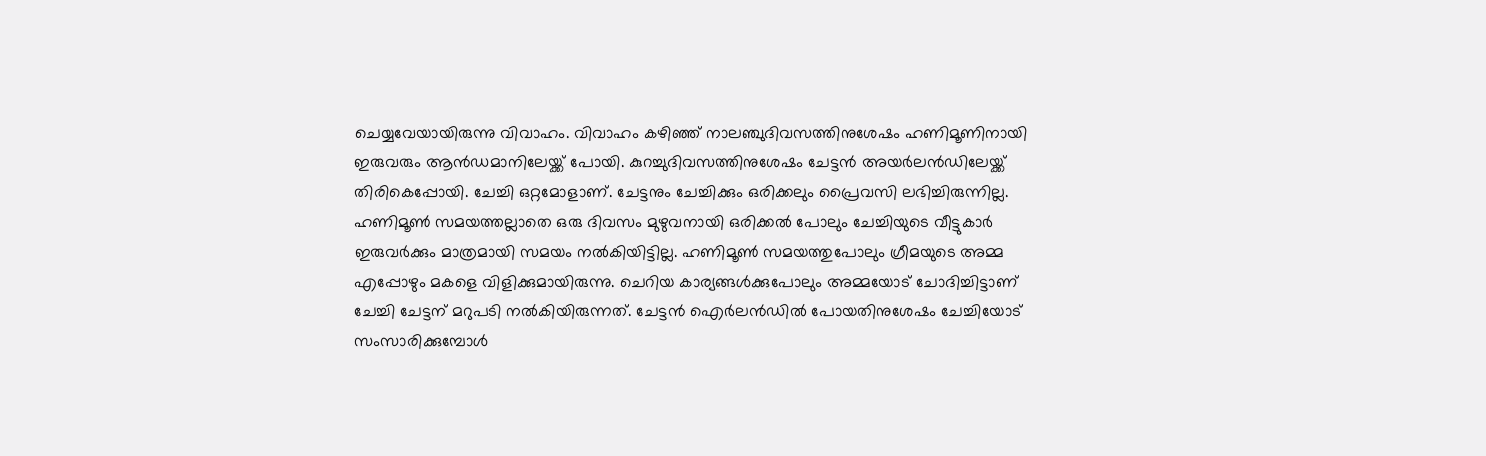ചെയ്യവേയായിരുന്നു വിവാഹം. വിവാഹം കഴിഞ്ഞ് നാലഞ്ചുദിവസത്തിനുശേഷം ഹണിമൂണിനായി ഇരുവരും ആൻഡമാനിലേയ്ക്ക് പോയി. കുറച്ചുദിവസത്തിനുശേഷം ചേട്ടൻ അയർലൻഡിലേയ്ക്ക് തിരികെപ്പോയി. ചേച്ചി ഒറ്റമോളാണ്. ചേട്ടനും ചേച്ചിക്കും ഒരിക്കലും പ്രൈവസി ലഭിച്ചിരുന്നില്ല. ഹണിമൂൺ സമയത്തല്ലാതെ ഒരു ദിവസം മുഴുവനായി ഒരിക്കൽ പോലും ചേച്ചിയുടെ വീട്ടുകാർ ഇരുവർക്കും മാത്രമായി സമയം നൽകിയിട്ടില്ല. ഹണിമൂൺ സമയത്തുപോലും ഗ്രീമയുടെ അമ്മ എപ്പോഴും മകളെ വിളിക്കുമായിരുന്നു. ചെറിയ കാര്യങ്ങൾക്കുപോലും അമ്മയോട് ചോദിച്ചിട്ടാണ് ചേച്ചി ചേട്ടന് മറുപടി നൽകിയിരുന്നത്. ചേട്ടൻ ഐർലൻഡിൽ പോയതിനുശേഷം ചേച്ചിയോട് സംസാരിക്കുമ്പോൾ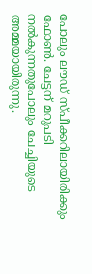പോലും ലൗഡ് സ്‌പീക്കറിലായിരിക്കും ഫോൺ. ചേട്ടന് മറുപടി നൽകുന്നതുപോലും ചേച്ചിയുടെ അമ്മയായിരുന്നു.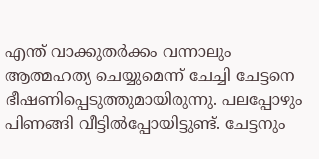എന്ത് വാക്കുതർക്കം വന്നാലും ആത്മഹത്യ ചെയ്യുമെന്ന് ചേച്ചി ചേട്ടനെ ഭീഷണിപ്പെടുത്തുമായിരുന്നു. പലപ്പോഴും പിണങ്ങി വീട്ടിൽപ്പോയിട്ടുണ്ട്. ചേട്ടനും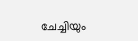ചേച്ചിയും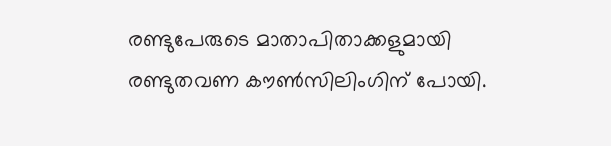രണ്ടുപേരുടെ മാതാപിതാക്കളുമായി രണ്ടുതവണ കൗൺസിലിംഗിന് പോയി.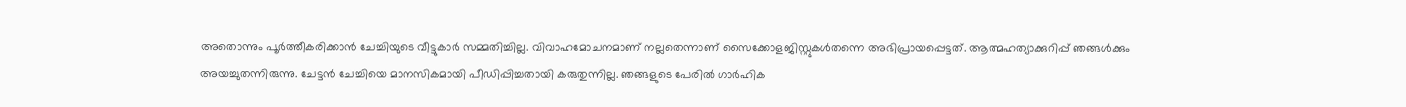അതൊന്നും പൂർത്തീകരിക്കാൻ ചേച്ചിയുടെ വീട്ടുകാർ സമ്മതിച്ചില്ല. വിവാഹമോചനമാണ് നല്ലതെന്നാണ് സൈക്കോളജിസ്റ്റുകൾതന്നെ അഭിപ്രായപ്പെട്ടത്. ആത്മഹത്യാക്കുറിപ്പ് ഞങ്ങൾക്കും അയച്ചുതന്നിരുന്നു. ചേട്ടൻ ചേച്ചിയെ മാനസികമായി പീഡിപ്പിച്ചതായി കരുതുന്നില്ല. ഞങ്ങളുടെ പേരിൽ ഗാർഹിക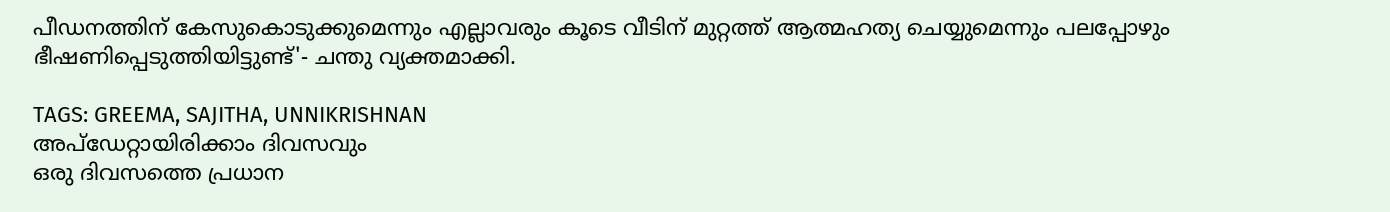പീഡനത്തിന് കേസുകൊടുക്കുമെന്നും എല്ലാവരും കൂടെ വീടിന് മുറ്റത്ത് ആത്മഹത്യ ചെയ്യുമെന്നും പലപ്പോഴും ഭീഷണിപ്പെടുത്തിയിട്ടുണ്ട്'- ചന്തു വ്യക്തമാക്കി.

TAGS: GREEMA, SAJITHA, UNNIKRISHNAN
അപ്ഡേറ്റായിരിക്കാം ദിവസവും
ഒരു ദിവസത്തെ പ്രധാന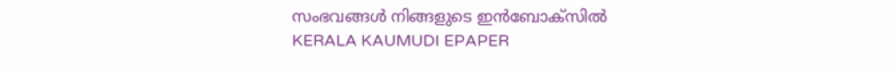സംഭവങ്ങൾ നിങ്ങളുടെ ഇൻബോക്സിൽ
KERALA KAUMUDI EPAPER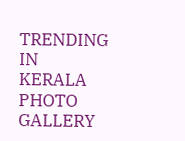TRENDING IN KERALA
PHOTO GALLERY